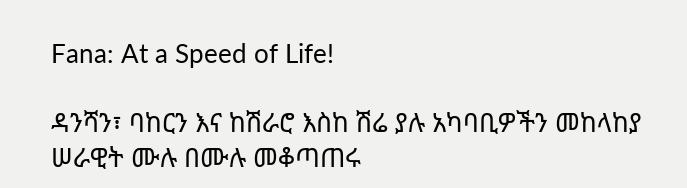Fana: At a Speed of Life!

ዳንሻን፣ ባከርን እና ከሽራሮ እስከ ሽሬ ያሉ አካባቢዎችን መከላከያ ሠራዊት ሙሉ በሙሉ መቆጣጠሩ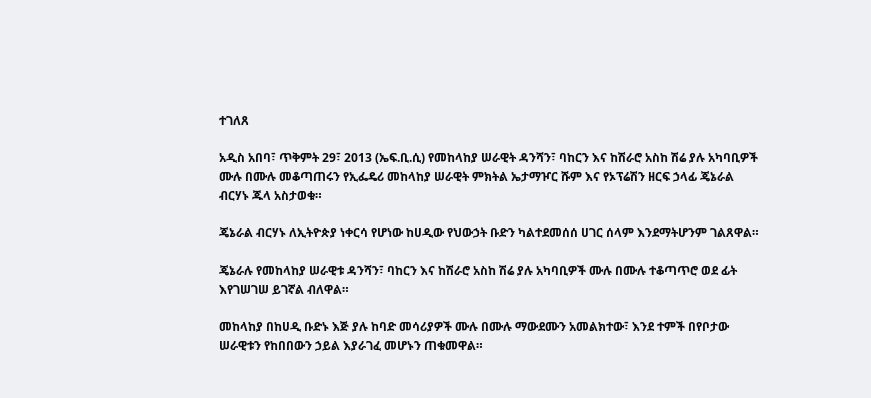ተገለጸ

አዲስ አበባ፣ ጥቅምት 29፣ 2013 (ኤፍ.ቢ.ሲ) የመከላከያ ሠራዊት ዳንሻን፣ ባከርን እና ከሽራሮ አስከ ሽሬ ያሉ አካባቢዎች ሙሉ በሙሉ መቆጣጠሩን የኢፌዴሪ መከላከያ ሠራዊት ምክትል ኤታማዦር ሹም እና የኦፕሬሽን ዘርፍ ኃላፊ ጄኔራል ብርሃኑ ጁላ አስታወቁ።

ጄኔራል ብርሃኑ ለኢትዮጵያ ነቀርሳ የሆነው ከሀዲው የህውኃት ቡድን ካልተደመሰሰ ሀገር ሰላም እንደማትሆንም ገልጸዋል።

ጄኔራሉ የመከላከያ ሠራዊቱ ዳንሻን፣ ባከርን እና ከሽራሮ አስከ ሽሬ ያሉ አካባቢዎች ሙሉ በሙሉ ተቆጣጥሮ ወደ ፊት እየገሠገሠ ይገኛል ብለዋል።

መከላከያ በከሀዲ ቡድኑ እጅ ያሉ ከባድ መሳሪያዎች ሙሉ በሙሉ ማውደሙን አመልክተው፣ እንደ ተምች በየቦታው ሠራዊቱን የከበበውን ኃይል እያራገፈ መሆኑን ጠቁመዋል።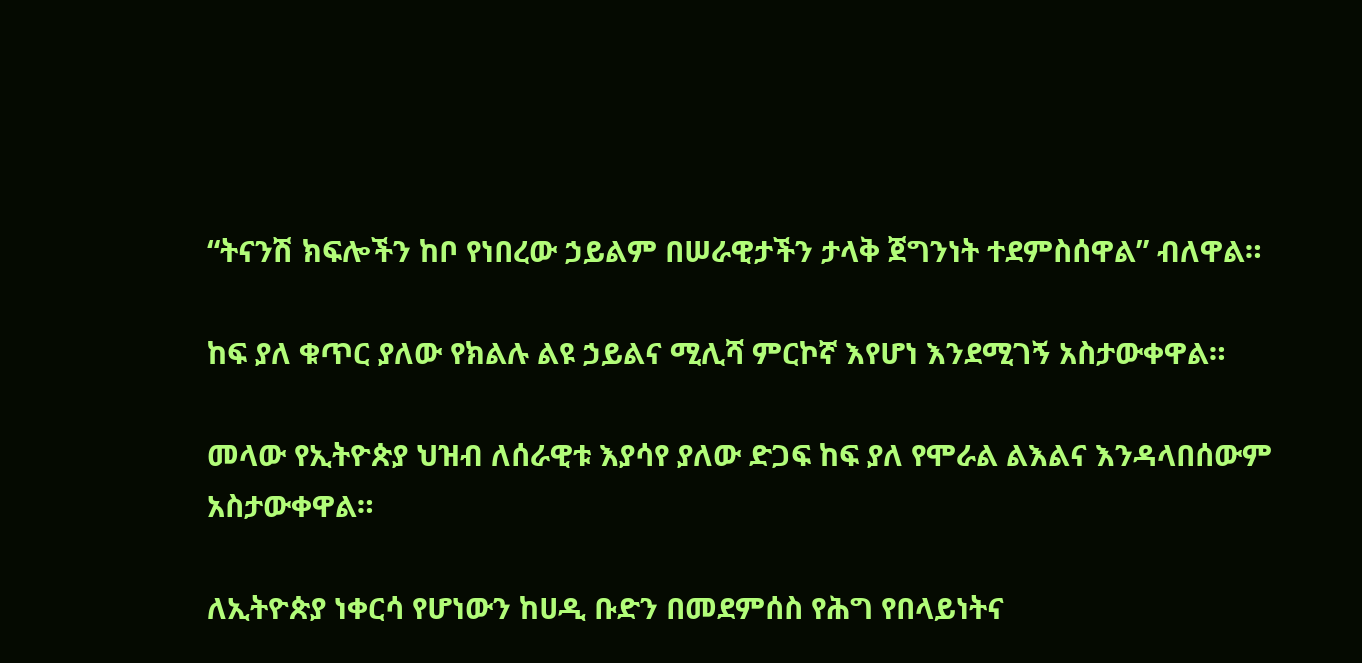“ትናንሽ ክፍሎችን ከቦ የነበረው ኃይልም በሠራዊታችን ታላቅ ጀግንነት ተደምስሰዋል” ብለዋል።

ከፍ ያለ ቁጥር ያለው የክልሉ ልዩ ኃይልና ሚሊሻ ምርኮኛ እየሆነ እንደሚገኝ አስታውቀዋል።

መላው የኢትዮጵያ ህዝብ ለሰራዊቱ እያሳየ ያለው ድጋፍ ከፍ ያለ የሞራል ልእልና እንዳላበሰውም አስታውቀዋል።

ለኢትዮጵያ ነቀርሳ የሆነውን ከሀዲ ቡድን በመደምሰስ የሕግ የበላይነትና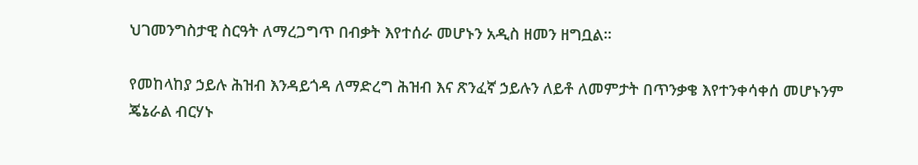ህገመንግስታዊ ስርዓት ለማረጋግጥ በብቃት እየተሰራ መሆኑን አዲስ ዘመን ዘግቧል።

የመከላከያ ኃይሉ ሕዝብ እንዳይጎዳ ለማድረግ ሕዝብ እና ጽንፈኛ ኃይሉን ለይቶ ለመምታት በጥንቃቄ እየተንቀሳቀሰ መሆኑንም ጄኔራል ብርሃኑ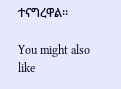ተናግረዋል።

You might also like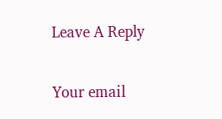Leave A Reply

Your email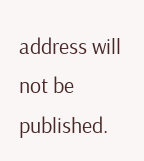address will not be published.